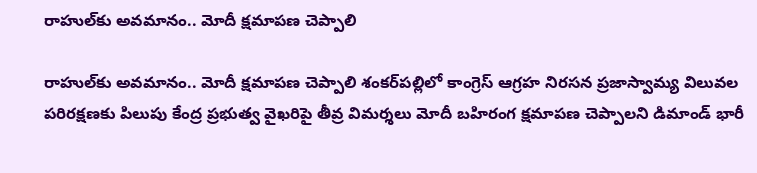రాహుల్‌కు అవమానం.. మోదీ క్షమాపణ చెప్పాలి

రాహుల్‌కు అవమానం.. మోదీ క్షమాపణ చెప్పాలి శంకర్‌పల్లిలో కాంగ్రెస్ ఆగ్రహ నిరసన ప్రజాస్వామ్య విలువల పరిరక్షణకు పిలుపు కేంద్ర ప్రభుత్వ వైఖరిపై తీవ్ర విమర్శలు మోదీ బహిరంగ క్షమాపణ చెప్పాలని డిమాండ్ భారీ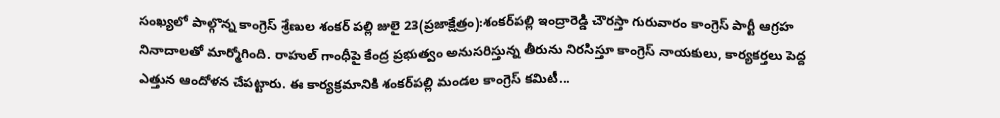సంఖ్యలో పాల్గొన్న కాంగ్రెస్ శ్రేణుల శంకర్ పల్లి జులై 23(ప్రజాక్షేత్రం):శంకర్‌పల్లి ఇంద్రారెడ్డి చౌరస్తా గురువారం కాంగ్రెస్ పార్టీ ఆగ్రహ నినాదాలతో మార్మోగింది. రాహుల్ గాంధీపై కేంద్ర ప్రభుత్వం అనుసరిస్తున్న తీరును నిరసిస్తూ కాంగ్రెస్ నాయకులు, కార్యకర్తలు పెద్ద ఎత్తున ఆందోళన చేపట్టారు. ఈ కార్యక్రమానికి శంకర్‌పల్లి మండల కాంగ్రెస్ కమిటీ...